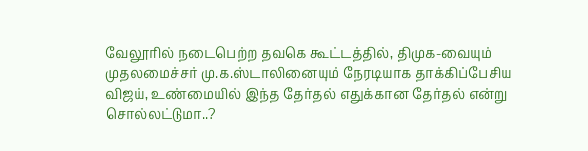வேலூரில் நடைபெற்ற தவகெ கூட்டத்தில், திமுக-வையும் முதலமைச்சர் மு.க.ஸ்டாலினையும் நேரடியாக தாக்கிப்பேசிய விஜய், உண்மையில் இந்த தேர்தல் எதுக்கான தேர்தல் என்று சொல்லட்டுமா..?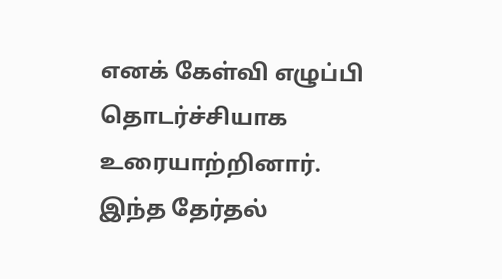எனக் கேள்வி எழுப்பி தொடர்ச்சியாக உரையாற்றினார். இந்த தேர்தல்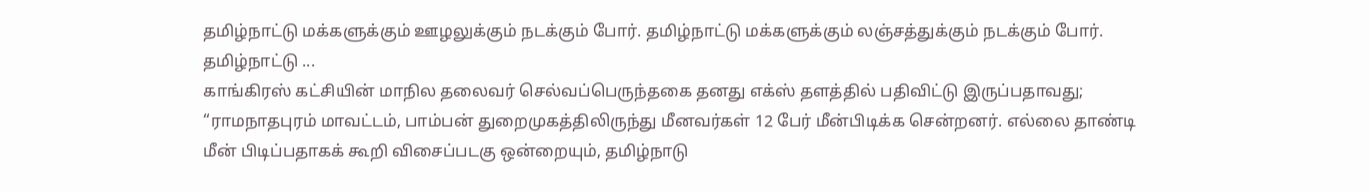தமிழ்நாட்டு மக்களுக்கும் ஊழலுக்கும் நடக்கும் போர். தமிழ்நாட்டு மக்களுக்கும் லஞ்சத்துக்கும் நடக்கும் போர். தமிழ்நாட்டு ...
காங்கிரஸ் கட்சியின் மாநில தலைவர் செல்வப்பெருந்தகை தனது எக்ஸ் தளத்தில் பதிவிட்டு இருப்பதாவது; “ராமநாதபுரம் மாவட்டம், பாம்பன் துறைமுகத்திலிருந்து மீனவர்கள் 12 பேர் மீன்பிடிக்க சென்றனர். எல்லை தாண்டி மீன் பிடிப்பதாகக் கூறி விசைப்படகு ஒன்றையும், தமிழ்நாடு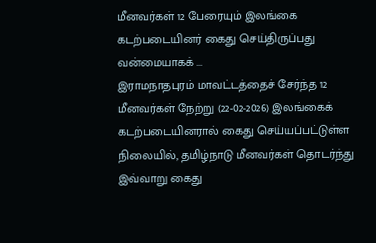மீனவர்கள் 12 பேரையும் இலங்கை கடற்படையினர் கைது செய்திருப்பது வன்மையாகக் ...
இராமநாதபுரம் மாவட்டத்தைச் சேர்ந்த 12 மீனவர்கள் நேற்று (22-02-2026) இலங்கைக் கடற்படையினரால் கைது செய்யப்பட்டுள்ள நிலையில், தமிழ்நாடு மீனவர்கள் தொடர்ந்து இவ்வாறு கைது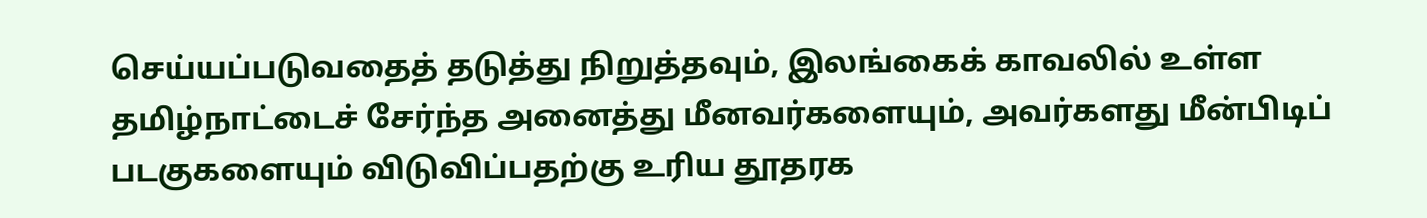செய்யப்படுவதைத் தடுத்து நிறுத்தவும், இலங்கைக் காவலில் உள்ள தமிழ்நாட்டைச் சேர்ந்த அனைத்து மீனவர்களையும், அவர்களது மீன்பிடிப் படகுகளையும் விடுவிப்பதற்கு உரிய தூதரக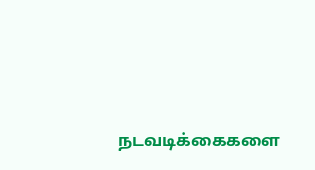நடவடிக்கைகளை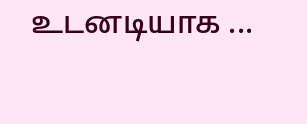உடனடியாக ...